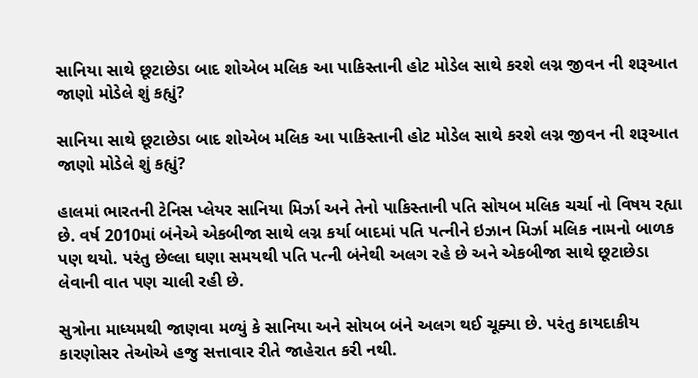સાનિયા સાથે છૂટાછેડા બાદ શોએબ મલિક આ પાકિસ્તાની હોટ મોડેલ સાથે કરશે લગ્ન જીવન ની શરૂઆત જાણો મોડેલે શું કહ્યું?

સાનિયા સાથે છૂટાછેડા બાદ શોએબ મલિક આ પાકિસ્તાની હોટ મોડેલ સાથે કરશે લગ્ન જીવન ની શરૂઆત જાણો મોડેલે શું કહ્યું?

હાલમાં ભારતની ટેનિસ પ્લેયર સાનિયા મિર્ઝા અને તેનો પાકિસ્તાની પતિ સોયબ મલિક ચર્ચા નો વિષય રહ્યા છે. વર્ષ 2010માં બંનેએ એકબીજા સાથે લગ્ન કર્યા બાદમાં પતિ પત્નીને ઇઝાન મિર્ઝા મલિક નામનો બાળક પણ થયો. પરંતુ છેલ્લા ઘણા સમયથી પતિ પત્ની બંનેથી અલગ રહે છે અને એકબીજા સાથે છૂટાછેડા લેવાની વાત પણ ચાલી રહી છે.

સુત્રોના માધ્યમથી જાણવા મળ્યું કે સાનિયા અને સોયબ બંને અલગ થઈ ચૂક્યા છે. પરંતુ કાયદાકીય કારણોસર તેઓએ હજુ સત્તાવાર રીતે જાહેરાત કરી નથી.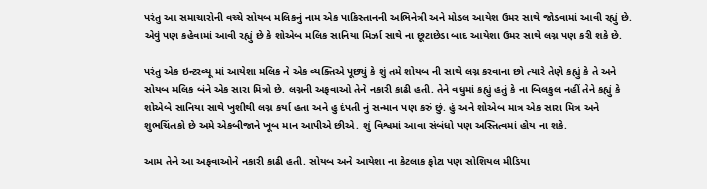પરંતુ આ સમાચારોની વચ્ચે સોયબ મલિકનું નામ એક પાકિસ્તાનની અભિનેત્રી અને મોડલ આયેશ ઉમર સાથે જોડવામાં આવી રહ્યું છે. એવું પણ કહેવામાં આવી રહ્યું છે કે શોએબ મલિક સાનિયા મિર્ઝા સાથે ના છૂટાછેડા બાદ આયેશા ઉમર સાથે લગ્ન પણ કરી શકે છે.

પરંતુ એક ઇન્ટરવ્યૂ માં આયેશા મલિક ને એક વ્યક્તિએ પૂછ્યું કે શું તમે શોયબ ની સાથે લગ્ન કરવાના છો ત્યારે તેણે કહ્યું કે તે અને સોયબ મલિક બંને એક સારા મિત્રો છે. લગ્નની અફવાઓ તેને નકારી કાઢી હતી. તેને વધુમાં કહ્યું હતું કે ના બિલકુલ નહીં તેને કહ્યું કે શોએબે સાનિયા સાથે ખુશીથી લગ્ન કર્યા હતા અને હુ દંપતી નું સન્માન પણ કરું છું. હું અને શોએબ માત્ર એક સારા મિત્ર અને શુભચિંતકો છે અમે એકબીજાને ખૂબ માન આપીએ છીએ. શું વિશ્વમાં આવા સંબંધો પણ અસ્તિત્વમાં હોય ના શકે.

આમ તેને આ અફવાઓને નકારી કાઢી હતી. સોયબ અને આયેશા ના કેટલાક ફોટા પણ સોશિયલ મીડિયા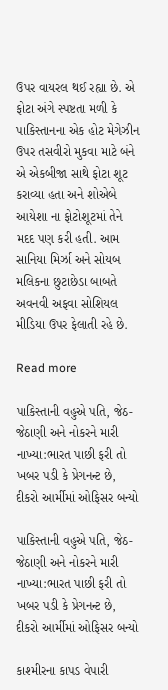ઉપર વાયરલ થઈ રહ્યા છે. એ ફોટા અંગે સ્પષ્ટતા મળી કે પાકિસ્તાનના એક હોટ મેગેઝીન ઉપર તસવીરો મુકવા માટે બંને એ એકબીજા સાથે ફોટા શૂટ કરાવ્યા હતા અને શોએબે આયેશા ના ફોટોશૂટમાં તેને મદદ પણ કરી હતી. આમ સાનિયા મિર્ઝા અને સોયબ મલિકના છુટાછેડા બાબતે અવનવી અફવા સોશિયલ મીડિયા ઉપર ફેલાતી રહે છે.

Read more

પાકિસ્તાની વહુએ પતિ, જેઠ-જેઠાણી અને નોકરને મારી નાખ્યા:ભારત પાછી ફરી તો ખબર પડી કે પ્રેગનન્ટ છે, દીકરો આર્મીમાં ઓફિસર બન્યો

પાકિસ્તાની વહુએ પતિ, જેઠ-જેઠાણી અને નોકરને મારી નાખ્યા:ભારત પાછી ફરી તો ખબર પડી કે પ્રેગનન્ટ છે, દીકરો આર્મીમાં ઓફિસર બન્યો

કાશ્મીરના કાપડ વેપારી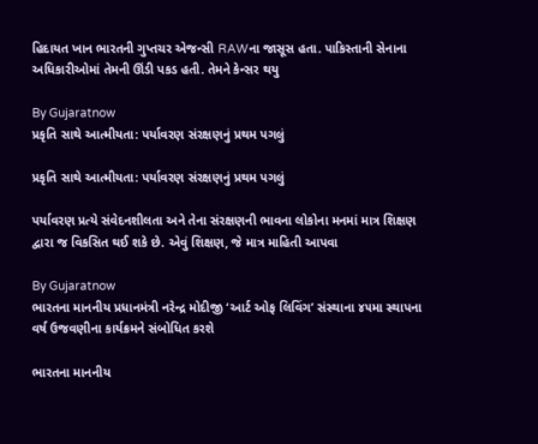હિદાયત ખાન ભારતની ગુપ્તચર એજન્સી RAWના જાસૂસ હતા. પાકિસ્તાની સેનાના અધિકારીઓમાં તેમની ઊંડી પકડ હતી. તેમને કેન્સર થયુ

By Gujaratnow
પ્રકૃતિ સાથે આત્મીયતા: પર્યાવરણ સંરક્ષણનું પ્રથમ પગલું

પ્રકૃતિ સાથે આત્મીયતા: પર્યાવરણ સંરક્ષણનું પ્રથમ પગલું

પર્યાવરણ પ્રત્યે સંવેદનશીલતા અને તેના સંરક્ષણની ભાવના લોકોના મનમાં માત્ર શિક્ષણ દ્વારા જ વિકસિત થઈ શકે છે. એવું શિક્ષણ, જે માત્ર માહિતી આપવા

By Gujaratnow
ભારતના માનનીય પ્રધાનમંત્રી નરેન્દ્ર મોદીજી ‘આર્ટ ઓફ લિવિંગ’ સંસ્થાના ૪૫મા સ્થાપના વર્ષ ઉજવણીના કાર્યક્રમને સંબોધિત કરશે

ભારતના માનનીય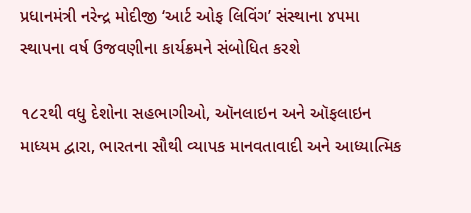પ્રધાનમંત્રી નરેન્દ્ર મોદીજી ‘આર્ટ ઓફ લિવિંગ’ સંસ્થાના ૪૫મા સ્થાપના વર્ષ ઉજવણીના કાર્યક્રમને સંબોધિત કરશે

૧૮૨થી વધુ દેશોના સહભાગીઓ, ઑનલાઇન અને ઑફલાઇન માધ્યમ દ્વારા, ભારતના સૌથી વ્યાપક માનવતાવાદી અને આધ્યાત્મિક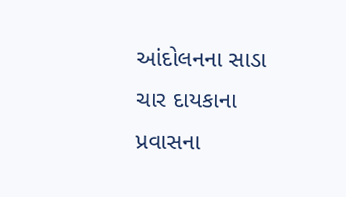આંદોલનના સાડા ચાર દાયકાના પ્રવાસના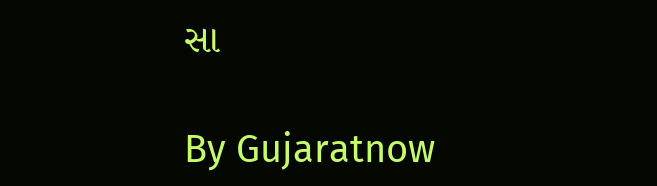સા

By Gujaratnow